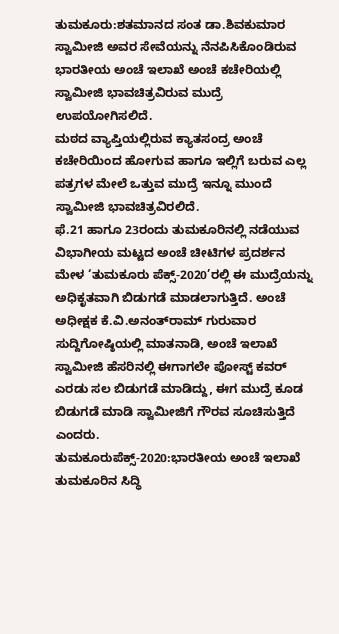ತುಮಕೂರು:ಶತಮಾನದ ಸಂತ ಡಾ.ಶಿವಕುಮಾರ ಸ್ವಾಮೀಜಿ ಅವರ ಸೇವೆಯನ್ನು ನೆನಪಿಸಿಕೊಂಡಿರುವ ಭಾರತೀಯ ಅಂಚೆ ಇಲಾಖೆ ಅಂಚೆ ಕಚೇರಿಯಲ್ಲಿ ಸ್ವಾಮೀಜಿ ಭಾವಚಿತ್ರವಿರುವ ಮುದ್ರೆ ಉಪಯೋಗಿಸಲಿದೆ.
ಮಠದ ವ್ಯಾಪ್ತಿಯಲ್ಲಿರುವ ಕ್ಯಾತಸಂದ್ರ ಅಂಚೆ ಕಚೇರಿಯಿಂದ ಹೋಗುವ ಹಾಗೂ ಇಲ್ಲಿಗೆ ಬರುವ ಎಲ್ಲ ಪತ್ರಗಳ ಮೇಲೆ ಒತ್ತುವ ಮುದ್ರೆ ಇನ್ನೂ ಮುಂದೆ ಸ್ವಾಮೀಜಿ ಭಾವಚಿತ್ರವಿರಲಿದೆ.
ಫೆ.21 ಹಾಗೂ 23ರಂದು ತುಮಕೂರಿನಲ್ಲಿ ನಡೆಯುವ ವಿಭಾಗೀಯ ಮಟ್ಟದ ಅಂಚೆ ಚೀಟಿಗಳ ಪ್ರದರ್ಶನ ಮೇಳ ‘ತುಮಕೂರು ಪೆಕ್ಸ್-2020’ರಲ್ಲಿ ಈ ಮುದ್ರೆಯನ್ನು ಅಧಿಕೃತವಾಗಿ ಬಿಡುಗಡೆ ಮಾಡಲಾಗುತ್ತಿದೆ. ಅಂಚೆ ಅಧೀಕ್ಷಕ ಕೆ.ವಿ.ಅನಂತ್‌ರಾಮ್ ಗುರುವಾರ ಸುದ್ದಿಗೋಷ್ಠಿಯಲ್ಲಿ ಮಾತನಾಡಿ, ಅಂಚೆ ಇಲಾಖೆ ಸ್ವಾಮೀಜಿ ಹೆಸರಿನಲ್ಲಿ ಈಗಾಗಲೇ ಪೋಸ್ಟ್ ಕವರ್ ಎರಡು ಸಲ ಬಿಡುಗಡೆ ಮಾಡಿದ್ದು, ಈಗ ಮುದ್ರೆ ಕೂಡ ಬಿಡುಗಡೆ ಮಾಡಿ ಸ್ವಾಮೀಜಿಗೆ ಗೌರವ ಸೂಚಿಸುತ್ತಿದೆ ಎಂದರು.
ತುಮಕೂರುಪೆಕ್ಸ್-2020:ಭಾರತೀಯ ಅಂಚೆ ಇಲಾಖೆ ತುಮಕೂರಿನ ಸಿದ್ಧಿ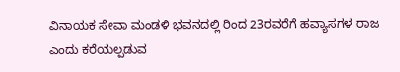ವಿನಾಯಕ ಸೇವಾ ಮಂಡಳಿ ಭವನದಲ್ಲಿ ರಿಂದ 23ರವರೆಗೆ ಹವ್ಯಾಸಗಳ ರಾಜ ಎಂದು ಕರೆಯಲ್ಪಡುವ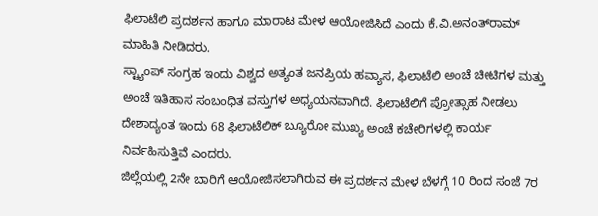ಫಿಲಾಟೆಲಿ ಪ್ರದರ್ಶನ ಹಾಗೂ ಮಾರಾಟ ಮೇಳ ಆಯೋಜಿಸಿದೆ ಎಂದು ಕೆ.ವಿ.ಅನಂತ್‌ರಾಮ್ ಮಾಹಿತಿ ನೀಡಿದರು.
ಸ್ಟ್ಯಾಂಪ್ ಸಂಗ್ರಹ ಇಂದು ವಿಶ್ವದ ಅತ್ಯಂತ ಜನಪ್ರಿಯ ಹವ್ಯಾಸ, ಫಿಲಾಟೆಲಿ ಅಂಚೆ ಚೀಟಿಗಳ ಮತ್ತು ಅಂಚೆ ಇತಿಹಾಸ ಸಂಬಂಧಿತ ವಸ್ತುಗಳ ಅಧ್ಯಯನವಾಗಿದೆ. ಫಿಲಾಟೆಲಿಗೆ ಪ್ರೋತ್ಸಾಹ ನೀಡಲು ದೇಶಾದ್ಯಂತ ಇಂದು 68 ಫಿಲಾಟೆಲಿಕ್ ಬ್ಯೂರೋ ಮುಖ್ಯ ಅಂಚೆ ಕಚೇರಿಗಳಲ್ಲಿ ಕಾರ್ಯ ನಿರ್ವಹಿಸುತ್ತಿವೆ ಎಂದರು.
ಜಿಲ್ಲೆಯಲ್ಲಿ 2ನೇ ಬಾರಿಗೆ ಆಯೋಜಿಸಲಾಗಿರುವ ಈ ಪ್ರದರ್ಶನ ಮೇಳ ಬೆಳಗ್ಗೆ 10 ರಿಂದ ಸಂಜೆ 7ರ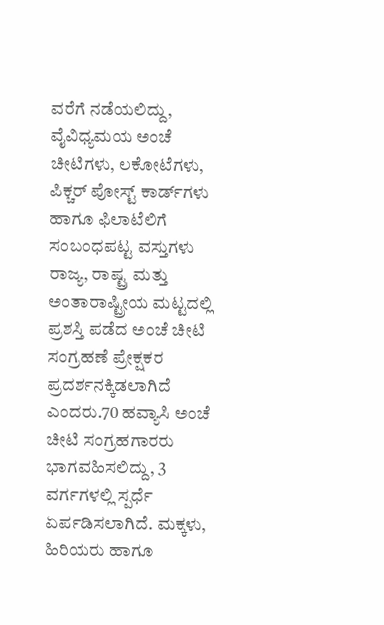ವರೆಗೆ ನಡೆಯಲಿದ್ದು, ವೈವಿಧ್ಯಮಯ ಅಂಚೆ ಚೀಟಿಗಳು, ಲಕೋಟೆಗಳು, ಪಿಕ್ಚರ್ ಪೋಸ್ಟ್ ಕಾರ್ಡ್‌ಗಳು ಹಾಗೂ ಫಿಲಾಟೆಲಿಗೆ ಸಂಬಂಧಪಟ್ಟ ವಸ್ತುಗಳು ರಾಜ್ಯ, ರಾಷ್ಟ್ರ ಮತ್ತು ಅಂತಾರಾಷ್ಟ್ರೀಯ ಮಟ್ಟದಲ್ಲಿ ಪ್ರಶಸ್ತಿ ಪಡೆದ ಅಂಚೆ ಚೀಟಿ ಸಂಗ್ರಹಣೆ ಪ್ರೇಕ್ಷಕರ ಪ್ರದರ್ಶನಕ್ಕಿಡಲಾಗಿದೆ ಎಂದರು.70 ಹವ್ಯಾಸಿ ಅಂಚೆ ಚೀಟಿ ಸಂಗ್ರಹಗಾರರು ಭಾಗವಹಿಸಲಿದ್ದು, 3 ವರ್ಗಗಳಲ್ಲಿ ಸ್ಪರ್ಧೆ ಏರ್ಪಡಿಸಲಾಗಿದೆ. ಮಕ್ಕಳು, ಹಿರಿಯರು ಹಾಗೂ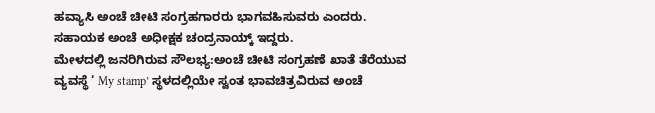ಹವ್ಯಾಸಿ ಅಂಚೆ ಚೀಟಿ ಸಂಗ್ರಹಗಾರರು ಭಾಗವಹಿಸುವರು ಎಂದರು. ಸಹಾಯಕ ಅಂಚೆ ಅಧೀಕ್ಷಕ ಚಂದ್ರನಾಯ್ಕ್ ಇದ್ದರು.
ಮೇಳದಲ್ಲಿ ಜನರಿಗಿರುವ ಸೌಲಭ್ಯ:ಅಂಚೆ ಚೀಟಿ ಸಂಗ್ರಹಣೆ ಖಾತೆ ತೆರೆಯುವ ವ್ಯವಸ್ಥೆ ‘ My stamp’ ಸ್ಥಳದಲ್ಲಿಯೇ ಸ್ವಂತ ಭಾವಚಿತ್ರವಿರುವ ಅಂಚೆ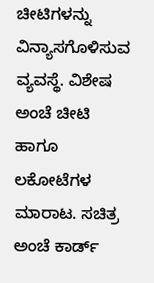ಚೀಟಿಗಳನ್ನು ವಿನ್ಯಾಸಗೊಳಿಸುವ ವ್ಯವಸ್ಥೆ. ವಿಶೇಷ ಅಂಚೆ ಚೀಟಿ ಹಾಗೂ ಲಕೋಟೆಗಳ ಮಾರಾಟ. ಸಚಿತ್ರ ಅಂಚೆ ಕಾರ್ಡ್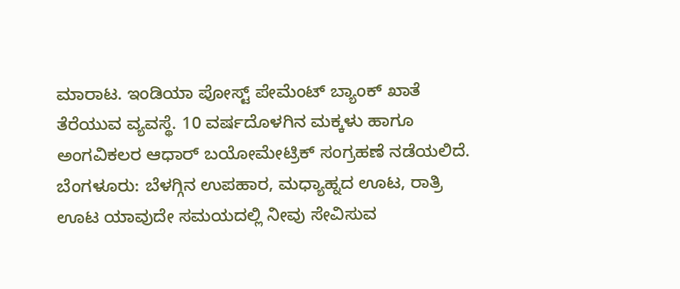ಮಾರಾಟ. ಇಂಡಿಯಾ ಪೋಸ್ಟ್ ಪೇಮೆಂಟ್ ಬ್ಯಾಂಕ್ ಖಾತೆ ತೆರೆಯುವ ವ್ಯವಸ್ಥೆ. 10 ವರ್ಷದೊಳಗಿನ ಮಕ್ಕಳು ಹಾಗೂ ಅಂಗವಿಕಲರ ಆಧಾರ್ ಬಯೋಮೇಟ್ರಿಕ್ ಸಂಗ್ರಹಣೆ ನಡೆಯಲಿದೆ.
ಬೆಂಗಳೂರು: ಬೆಳಗ್ಗಿನ ಉಪಹಾರ, ಮಧ್ಯಾಹ್ನದ ಊಟ, ರಾತ್ರಿ ಊಟ ಯಾವುದೇ ಸಮಯದಲ್ಲಿ ನೀವು ಸೇವಿಸುವ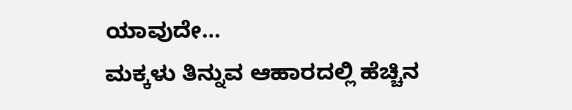ಯಾವುದೇ…
ಮಕ್ಕಳು ತಿನ್ನುವ ಆಹಾರದಲ್ಲಿ ಹೆಚ್ಚಿನ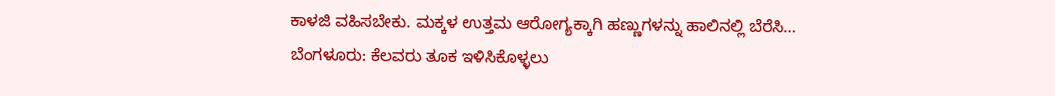ಕಾಳಜಿ ವಹಿಸಬೇಕು. ಮಕ್ಕಳ ಉತ್ತಮ ಆರೋಗ್ಯಕ್ಕಾಗಿ ಹಣ್ಣುಗಳನ್ನು ಹಾಲಿನಲ್ಲಿ ಬೆರೆಸಿ…
ಬೆಂಗಳೂರು: ಕೆಲವರು ತೂಕ ಇಳಿಸಿಕೊಳ್ಳಲು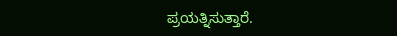ಪ್ರಯತ್ನಿಸುತ್ತಾರೆ.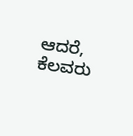ಆದರೆ, ಕೆಲವರು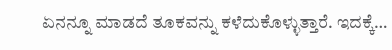ಏನನ್ನೂ ಮಾಡದೆ ತೂಕವನ್ನು ಕಳೆದುಕೊಳ್ಳುತ್ತಾರೆ. ಇದಕ್ಕೆ…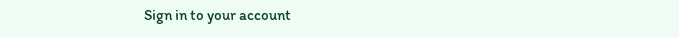Sign in to your account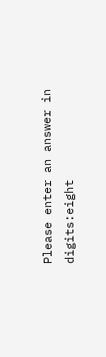Please enter an answer in digits:eight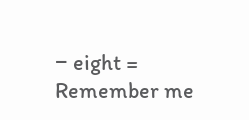− eight =
Remember me